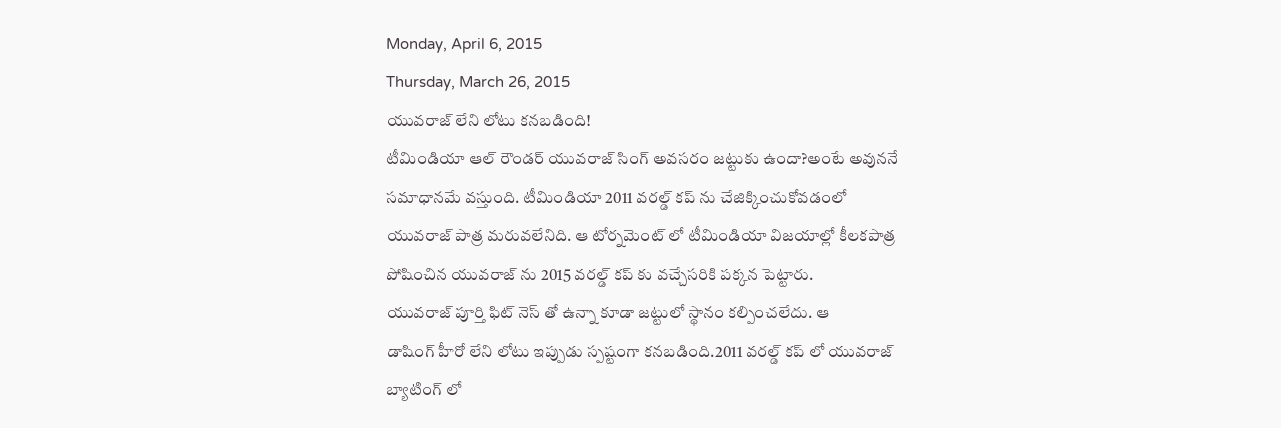Monday, April 6, 2015
Thursday, March 26, 2015
యువరాజ్ లేని లోటు కనబడింది!
టీమిండియా ఆల్ రౌండర్ యువరాజ్ సింగ్ అవసరం జట్టుకు ఉందా?అంటే అవుననే
సమాధానమే వస్తుంది. టీమిండియా 2011 వరల్డ్ కప్ ను చేజిక్కించుకోవడంలో
యువరాజ్ పాత్ర మరువలేనిది. ఆ టోర్నమెంట్ లో టీమిండియా విజయాల్లో కీలకపాత్ర
పోషించిన యువరాజ్ ను 2015 వరల్డ్ కప్ కు వచ్చేసరికి పక్కన పెట్టారు.
యువరాజ్ పూర్తి ఫిట్ నెస్ తో ఉన్నా కూడా జట్టులో స్థానం కల్పించలేదు. ఆ
డాషింగ్ హీరో లేని లోటు ఇప్పుడు స్పష్టంగా కనబడింది.2011 వరల్డ్ కప్ లో యువరాజ్ బ్యాటింగ్ లో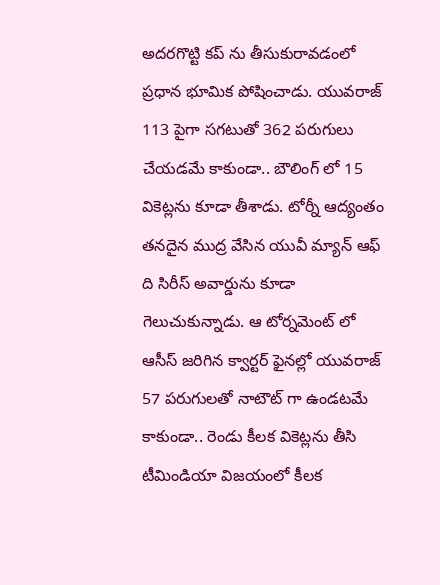అదరగొట్టి కప్ ను తీసుకురావడంలో ప్రధాన భూమిక పోషించాడు. యువరాజ్ 113 పైగా సగటుతో 362 పరుగులు చేయడమే కాకుండా.. బౌలింగ్ లో 15 వికెట్లను కూడా తీశాడు. టోర్నీ ఆద్యంతం తనదైన ముద్ర వేసిన యువీ మ్యాన్ ఆఫ్ ది సిరీస్ అవార్డును కూడా గెలుచుకున్నాడు. ఆ టోర్నమెంట్ లో ఆసీస్ జరిగిన క్వార్టర్ ఫైనల్లో యువరాజ్ 57 పరుగులతో నాటౌట్ గా ఉండటమే కాకుండా.. రెండు కీలక వికెట్లను తీసి టీమిండియా విజయంలో కీలక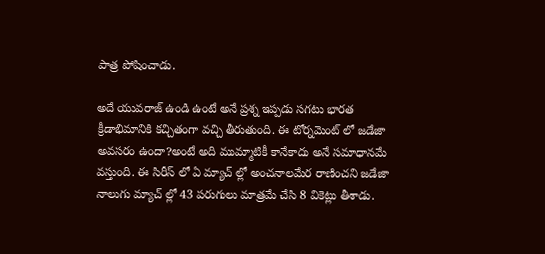పాత్ర పోషించాడు.

అదే యువరాజ్ ఉండి ఉంటే అనే ప్రశ్న ఇప్పడు సగటు భారత క్రీడాభిమానికి కచ్చితంగా వచ్చి తీరుతుంది. ఈ టోర్నమెంట్ లో జడేజా అవసరం ఉందా?అంటే అది ముమ్మాటికీ కానేకాదు అనే సమాధానమే వస్తుంది. ఈ సిరీస్ లో ఏ మ్యాచ్ ల్లో అంచనాలమేర రాణించని జడేజా నాలుగు మ్యాచ్ ల్లో 43 పరుగులు మాత్రమే చేసి 8 వికెట్లు తీశాడు.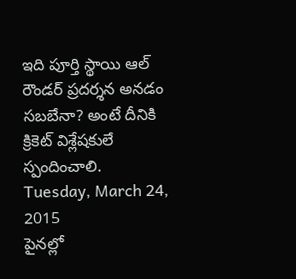ఇది పూర్తి స్థాయి ఆల్ రౌండర్ ప్రదర్శన అనడం సబబేనా? అంటే దీనికి క్రికెట్ విశ్లేషకులే స్పందించాలి.
Tuesday, March 24, 2015
పైనల్లో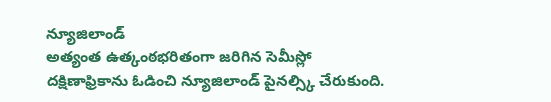న్యూజిలాండ్
అత్యంత ఉత్కంఠభరితంగా జరిగిన సెమీస్లో
దక్షిణాఫ్రికాను ఓడించి న్యూజిలాండ్ పైనల్స్కి చేరుకుంది.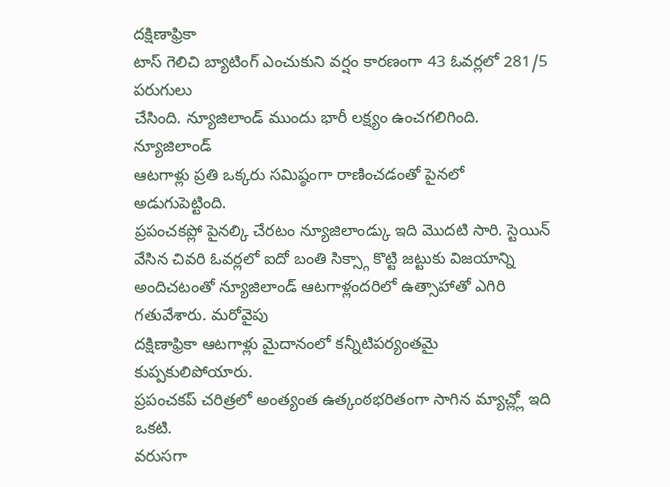దక్షిణాఫ్రికా
టాస్ గెలిచి బ్యాటింగ్ ఎంచుకుని వర్షం కారణంగా 43 ఓవర్లలో 281/5 పరుగులు
చేసింది. న్యూజిలాండ్ ముందు భారీ లక్ష్యం ఉంచగలిగింది. న్యూజిలాండ్
ఆటగాళ్లు ప్రతి ఒక్కరు సమిష్ఠంగా రాణించడంతో పైనలో అడుగుపెట్టింది.
ప్రపంచకప్లో పైనల్కి చేరటం న్యూజిలాండ్కు ఇది మొదటి సారి. స్టెయిన్
వేసిన చివరి ఓవర్లలో ఐదో బంతి సిక్స్గా కొట్టి జట్టుకు విజయాన్ని
అందిచటంతో న్యూజిలాండ్ ఆటగాళ్లందరిలో ఉత్సాహాతో ఎగిరి గతువేశారు. మరోవైపు
దక్షిణాఫ్రికా ఆటగాళ్లు మైదానంలో కన్నీటిపర్యంతమై కుప్పకులిపోయారు.
ప్రపంచకప్ చరిత్రలో అంత్యంత ఉత్కంఠభరితంగా సాగిన మ్యాచ్ల్లో ఇది ఒకటి.
వరుసగా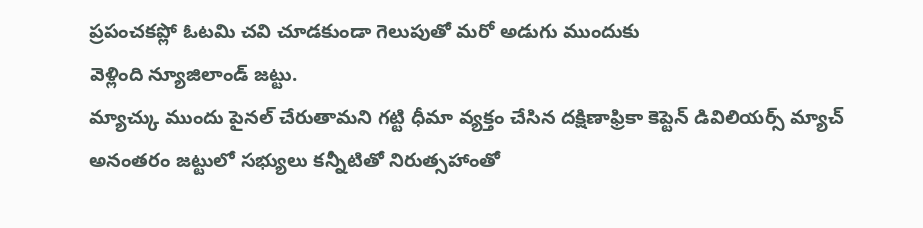ప్రపంచకప్లో ఓటమి చవి చూడకుండా గెలుపుతో మరో అడుగు ముందుకు
వెళ్లింది న్యూజిలాండ్ జట్టు.
మ్యాచ్కు ముందు పైనల్ చేరుతామని గట్టి ధీమా వ్యక్తం చేసిన దక్షిణాఫ్రికా కెప్టెన్ డివిలియర్స్ మ్యాచ్ అనంతరం జట్టులో సభ్యులు కన్నీటితో నిరుత్సహాంతో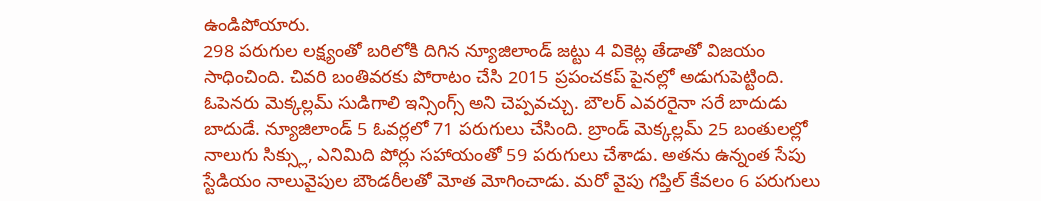ఉండిపోయారు.
298 పరుగుల లక్ష్యంతో బరిలోకి దిగిన న్యూజిలాండ్ జట్టు 4 వికెట్ల తేడాతో విజయం సాధించింది. చివరి బంతివరకు పోరాటం చేసి 2015 ప్రపంచకప్ పైనల్లో అడుగుపెట్టింది. ఓపెనరు మెక్కల్లమ్ సుడిగాలి ఇన్సింగ్స్ అని చెప్పవచ్చు. బౌలర్ ఎవరరైనా సరే బాదుడు బాదుడే. న్యూజిలాండ్ 5 ఓవర్లలో 71 పరుగులు చేసింది. బ్రాండ్ మెక్కల్లమ్ 25 బంతులల్లో నాలుగు సిక్స్లు, ఎనిమిది పోర్లు సహాయంతో 59 పరుగులు చేశాడు. అతను ఉన్నంత సేపు స్టేడియం నాలువైపుల బౌండరీలతో మోత మోగించాడు. మరో వైపు గప్తిల్ కేవలం 6 పరుగులు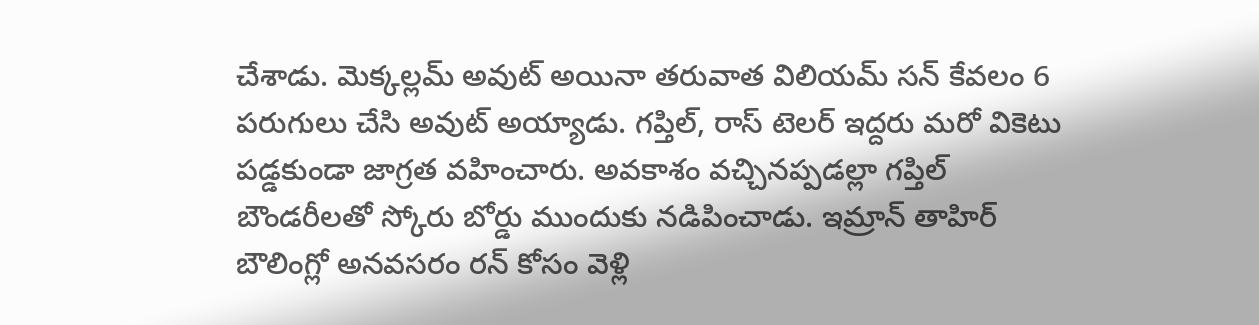చేశాడు. మెక్కల్లమ్ అవుట్ అయినా తరువాత విలియమ్ సన్ కేవలం 6 పరుగులు చేసి అవుట్ అయ్యాడు. గప్తిల్, రాస్ టెలర్ ఇద్దరు మరో వికెటు పడ్డకుండా జాగ్రత వహించారు. అవకాశం వచ్చినప్పడల్లా గప్తిల్ బౌండరీలతో స్కోరు బోర్డు ముందుకు నడిపించాడు. ఇమ్రాన్ తాహిర్ బౌలింగ్లో అనవసరం రన్ కోసం వెళ్లి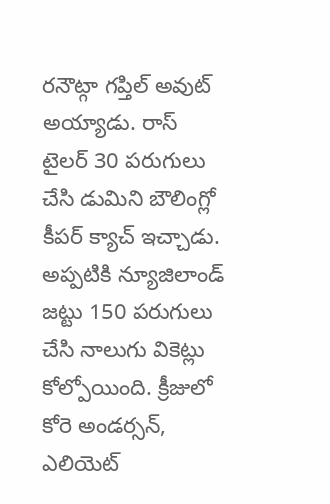రనౌట్గా గప్తిల్ అవుట్ అయ్యాడు. రాస్ టైలర్ 30 పరుగులు చేసి డుమిని బౌలింగ్లో కీపర్ క్యాచ్ ఇచ్చాడు. అప్పటికి న్యూజిలాండ్ జట్టు 150 పరుగులు చేసి నాలుగు వికెట్లు కోల్పోయింది. క్రీజులో కోరె అండర్సన్, ఎలియెట్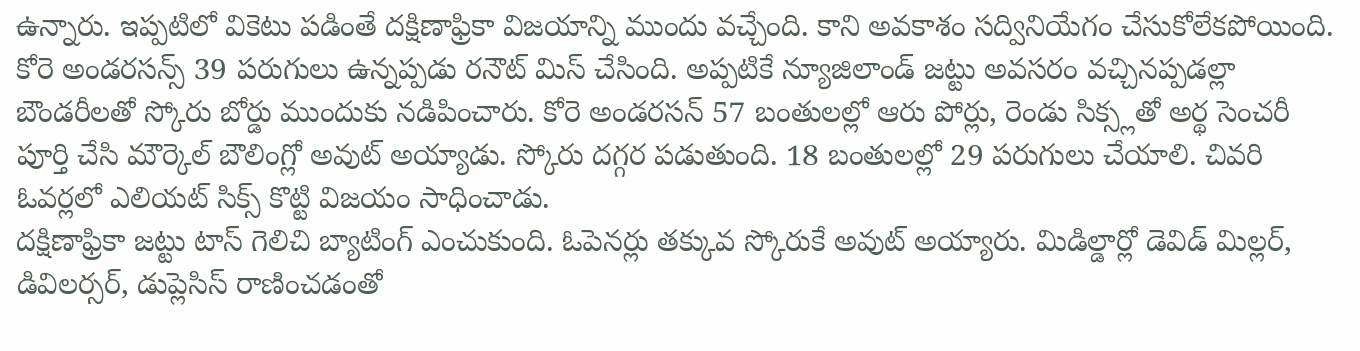ఉన్నారు. ఇప్పటిలో వికెటు పడింతే దక్షిణాఫ్రికా విజయాన్ని ముందు వచ్చేంది. కాని అవకాశం సద్వినియేగం చేసుకోలేకపోయింది. కోరె అండరసన్స్ 39 పరుగులు ఉన్నప్పడు రనౌట్ మిస్ చేసింది. అప్పటికే న్యూజిలాండ్ జట్టు అవసరం వచ్చినప్పడల్లా బౌండరీలతో స్కోరు బోర్డు ముందుకు నడిపించారు. కోరె అండరసన్ 57 బంతులల్లో ఆరు పోర్లు, రెండు సిక్స్లతో అర్థ సెంచరీ పూర్తి చేసి మౌర్కెల్ బౌలింగ్లో అవుట్ అయ్యాడు. స్కోరు దగ్గర పడుతుంది. 18 బంతులల్లో 29 పరుగులు చేయాలి. చివరి ఓవర్లలో ఎలియట్ సిక్స్ కొట్టి విజయం సాధించాడు.
దక్షిణాఫ్రికా జట్టు టాస్ గెలిచి బ్యాటింగ్ ఎంచుకుంది. ఓపెనర్లు తక్కువ స్కోరుకే అవుట్ అయ్యారు. మిడిల్డార్లో డెవిడ్ మిల్లర్, డివిలర్సర్, డుప్లెసిస్ రాణించడంతో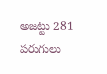అజట్టు 281 పరుగులు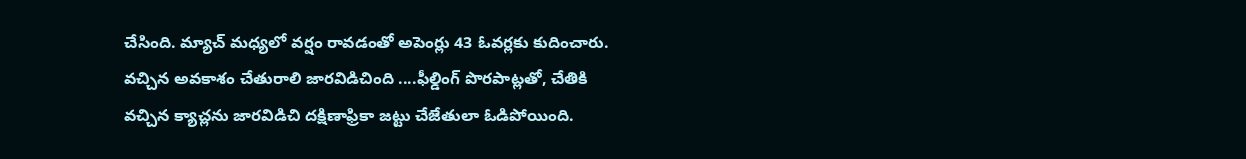చేసింది. మ్యాచ్ మధ్యలో వర్షం రావడంతో అపెంర్లు 43 ఓవర్లకు కుదించారు.
వచ్చిన అవకాశం చేతురాలి జారవిడిచింది ....ఫీల్డింగ్ పొరపాట్లతో, చేతికి వచ్చిన క్యాచ్లను జారవిడిచి దక్షిణాఫ్రికా జట్టు చేజేతులా ఓడిపోయింది.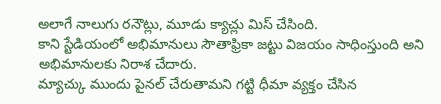అలాగే నాలుగు రనౌట్లు, మూడు క్యాచ్లు మిస్ చేసింది.
కాని స్టేడియంలో అభిమానులు సౌతాఫ్రికా జట్టు విజయం సాధింస్తుంది అని అభిమానులకు నిరాశ చేదారు.
మ్యాచ్కు ముందు పైనల్ చేరుతామని గట్టి ధీమా వ్యక్తం చేసిన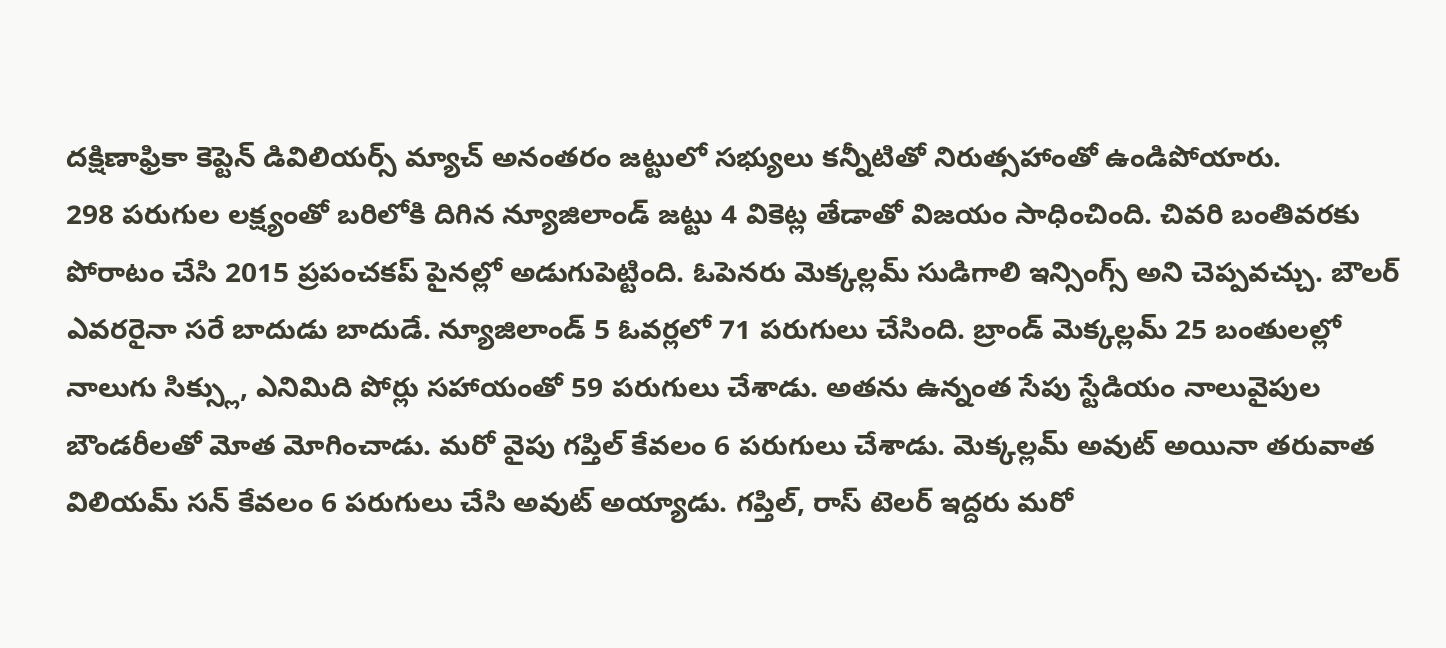దక్షిణాఫ్రికా కెప్టెన్ డివిలియర్స్ మ్యాచ్ అనంతరం జట్టులో సభ్యులు కన్నీటితో నిరుత్సహాంతో ఉండిపోయారు.
298 పరుగుల లక్ష్యంతో బరిలోకి దిగిన న్యూజిలాండ్ జట్టు 4 వికెట్ల తేడాతో విజయం సాధించింది. చివరి బంతివరకు పోరాటం చేసి 2015 ప్రపంచకప్ పైనల్లో అడుగుపెట్టింది. ఓపెనరు మెక్కల్లమ్ సుడిగాలి ఇన్సింగ్స్ అని చెప్పవచ్చు. బౌలర్ ఎవరరైనా సరే బాదుడు బాదుడే. న్యూజిలాండ్ 5 ఓవర్లలో 71 పరుగులు చేసింది. బ్రాండ్ మెక్కల్లమ్ 25 బంతులల్లో నాలుగు సిక్స్లు, ఎనిమిది పోర్లు సహాయంతో 59 పరుగులు చేశాడు. అతను ఉన్నంత సేపు స్టేడియం నాలువైపుల బౌండరీలతో మోత మోగించాడు. మరో వైపు గప్తిల్ కేవలం 6 పరుగులు చేశాడు. మెక్కల్లమ్ అవుట్ అయినా తరువాత విలియమ్ సన్ కేవలం 6 పరుగులు చేసి అవుట్ అయ్యాడు. గప్తిల్, రాస్ టెలర్ ఇద్దరు మరో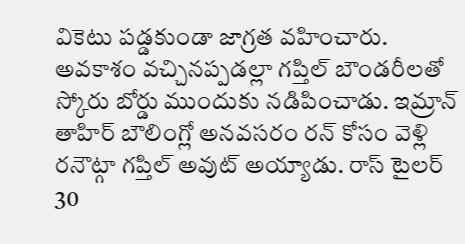వికెటు పడ్డకుండా జాగ్రత వహించారు. అవకాశం వచ్చినప్పడల్లా గప్తిల్ బౌండరీలతో స్కోరు బోర్డు ముందుకు నడిపించాడు. ఇమ్రాన్ తాహిర్ బౌలింగ్లో అనవసరం రన్ కోసం వెళ్లి రనౌట్గా గప్తిల్ అవుట్ అయ్యాడు. రాస్ టైలర్ 30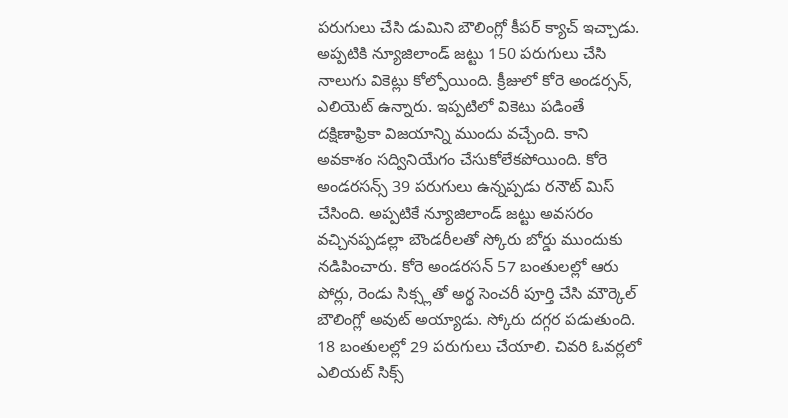పరుగులు చేసి డుమిని బౌలింగ్లో కీపర్ క్యాచ్ ఇచ్చాడు. అప్పటికి న్యూజిలాండ్ జట్టు 150 పరుగులు చేసి నాలుగు వికెట్లు కోల్పోయింది. క్రీజులో కోరె అండర్సన్, ఎలియెట్ ఉన్నారు. ఇప్పటిలో వికెటు పడింతే దక్షిణాఫ్రికా విజయాన్ని ముందు వచ్చేంది. కాని అవకాశం సద్వినియేగం చేసుకోలేకపోయింది. కోరె అండరసన్స్ 39 పరుగులు ఉన్నప్పడు రనౌట్ మిస్ చేసింది. అప్పటికే న్యూజిలాండ్ జట్టు అవసరం వచ్చినప్పడల్లా బౌండరీలతో స్కోరు బోర్డు ముందుకు నడిపించారు. కోరె అండరసన్ 57 బంతులల్లో ఆరు పోర్లు, రెండు సిక్స్లతో అర్థ సెంచరీ పూర్తి చేసి మౌర్కెల్ బౌలింగ్లో అవుట్ అయ్యాడు. స్కోరు దగ్గర పడుతుంది. 18 బంతులల్లో 29 పరుగులు చేయాలి. చివరి ఓవర్లలో ఎలియట్ సిక్స్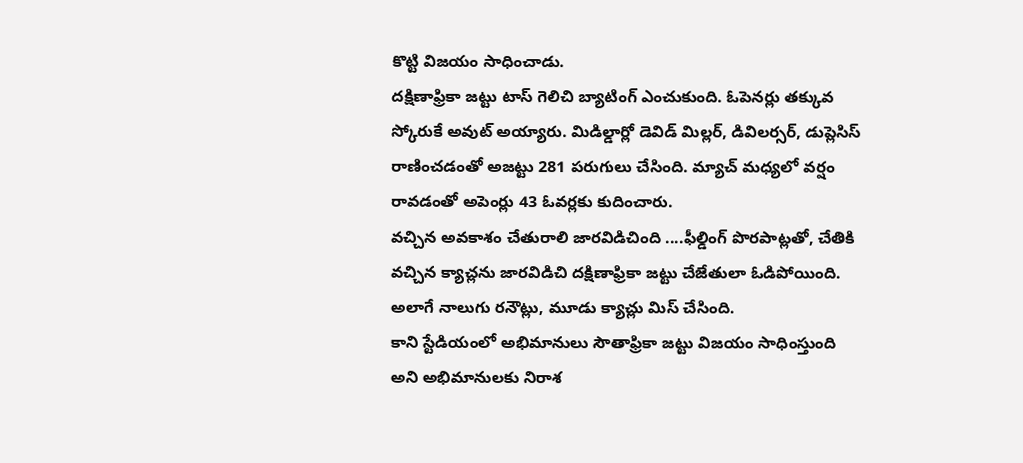కొట్టి విజయం సాధించాడు.
దక్షిణాఫ్రికా జట్టు టాస్ గెలిచి బ్యాటింగ్ ఎంచుకుంది. ఓపెనర్లు తక్కువ స్కోరుకే అవుట్ అయ్యారు. మిడిల్డార్లో డెవిడ్ మిల్లర్, డివిలర్సర్, డుప్లెసిస్ రాణించడంతో అజట్టు 281 పరుగులు చేసింది. మ్యాచ్ మధ్యలో వర్షం రావడంతో అపెంర్లు 43 ఓవర్లకు కుదించారు.
వచ్చిన అవకాశం చేతురాలి జారవిడిచింది ....ఫీల్డింగ్ పొరపాట్లతో, చేతికి వచ్చిన క్యాచ్లను జారవిడిచి దక్షిణాఫ్రికా జట్టు చేజేతులా ఓడిపోయింది. అలాగే నాలుగు రనౌట్లు, మూడు క్యాచ్లు మిస్ చేసింది.
కాని స్టేడియంలో అభిమానులు సౌతాఫ్రికా జట్టు విజయం సాధింస్తుంది అని అభిమానులకు నిరాశ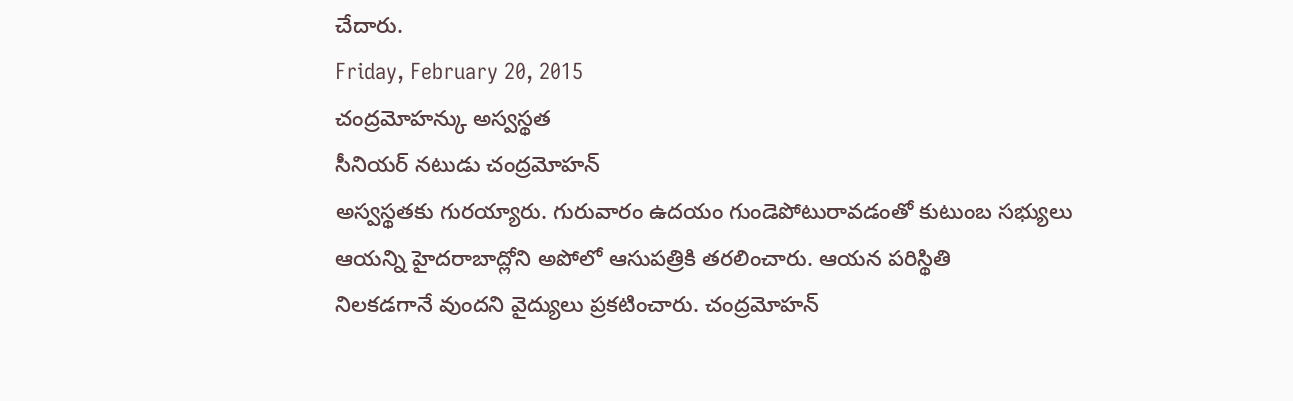చేదారు.
Friday, February 20, 2015
చంద్రమోహన్కు అస్వస్థత
సీనియర్ నటుడు చంద్రమోహన్
అస్వస్థతకు గురయ్యారు. గురువారం ఉదయం గుండెపోటురావడంతో కుటుంబ సభ్యులు
ఆయన్ని హైదరాబాద్లోని అపోలో ఆసుపత్రికి తరలించారు. ఆయన పరిస్థితి
నిలకడగానే వుందని వైద్యులు ప్రకటించారు. చంద్రమోహన్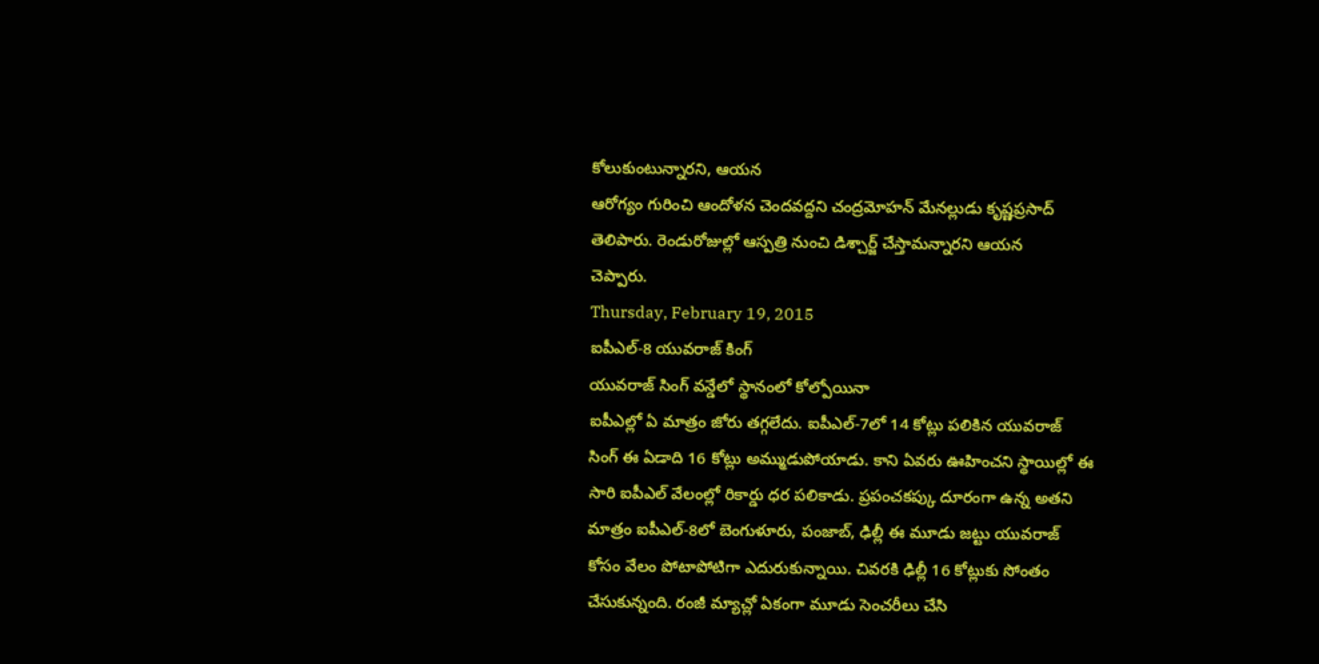కోలుకుంటున్నారని, ఆయన
ఆరోగ్యం గురించి ఆందోళన చెందవద్దని చంద్రమోహన్ మేనల్లుడు కృష్ణప్రసాద్
తెలిపారు. రెండురోజుల్లో ఆస్పత్రి నుంచి డిశ్చార్జ్ చేస్తామన్నారని ఆయన
చెప్పారు.
Thursday, February 19, 2015
ఐపీఎల్-8 యువరాజ్ కింగ్
యువరాజ్ సింగ్ వన్డేలో స్థానంలో కోల్పోయినా
ఐపీఎల్లో ఏ మాత్రం జోరు తగ్గలేదు. ఐపీఎల్-7లో 14 కోట్లు పలికిన యువరాజ్
సింగ్ ఈ ఏడాది 16 కోట్లు అమ్ముడుపోయాడు. కాని ఏవరు ఊహించని స్థాయిల్లో ఈ
సారి ఐపీఎల్ వేలంల్లో రికార్డు ధర పలికాడు. ప్రపంచకప్కు దూరంగా ఉన్న అతని
మాత్రం ఐపీఎల్-8లో బెంగుళూరు, పంజాబ్, ఢిల్లీ ఈ మూడు జట్టు యువరాజ్
కోసం వేలం పోటాపోటిగా ఎదురుకున్నాయి. చివరకి ఢిల్లీ 16 కోట్లుకు సోంతం
చేసుకున్నంది. రంజీ మ్యాచ్లో ఏకంగా మూడు సెంచరీలు చేసి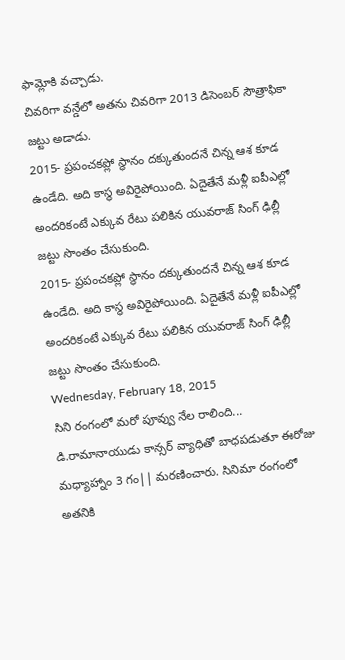ఫామ్లోకి వచ్చాడు.
చివరిగా వన్డేలో అతను చివరిగా 2013 డిసెంబర్ సౌత్రాఫికా జట్టు అడాడు.
2015- ప్రపంచకప్లో స్థానం దక్కుతుందనే చిన్న ఆశ కూడ ఉండేది. అది కాస్థ అవిరైపోయింది. ఏదైతేనే మళ్లీ ఐపీఎల్లో అందరికంటే ఎక్కువ రేటు పలికిన యువరాజ్ సింగ్ ఢిల్లీ జట్టు సొంతం చేసుకుంది.
2015- ప్రపంచకప్లో స్థానం దక్కుతుందనే చిన్న ఆశ కూడ ఉండేది. అది కాస్థ అవిరైపోయింది. ఏదైతేనే మళ్లీ ఐపీఎల్లో అందరికంటే ఎక్కువ రేటు పలికిన యువరాజ్ సింగ్ ఢిల్లీ జట్టు సొంతం చేసుకుంది.
Wednesday, February 18, 2015
సిని రంగంలో మరో పూవ్వు నేల రాలింది...
డి.రామానాయుడు కాన్సర్ వ్యాధితో బాధపడుతూ ఈరోజు మధ్యాహ్నాం 3 గం|| మరణించారు. సినిమా రంగంలో అతనికి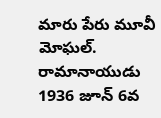మారు పేరు మూవీ మోఘల్. రామానాయుడు 1936 జూన్ 6వ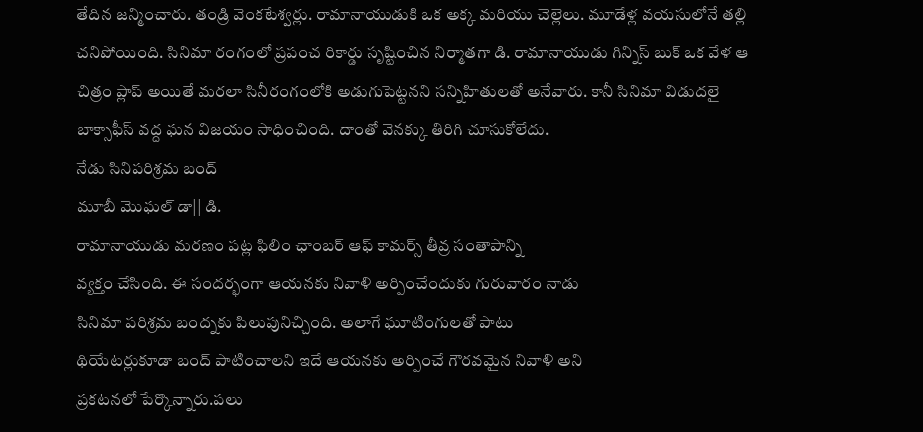తేదిన జన్మించారు. తండ్రి వెంకటేశ్వర్లు. రామానాయుడుకి ఒక అక్క మరియు చెల్లెలు. మూడేళ్ల వయసులోనే తల్లి చనిపోయింది. సినిమా రంగంలో ప్రపంచ రికార్డు సృష్టించిన నిర్మాతగా డి. రామానాయుడు గిన్నిస్ బుక్ ఒక వేళ ఆ చిత్రం ప్లాప్ అయితే మరలా సినీరంగంలోకి అడుగుపెట్టనని సన్నిహితులతో అనేవారు. కానీ సినిమా విడుదలై బాక్సాఫీస్ వద్ద ఘన విజయం సాధించింది. దాంతో వెనక్కు తిరిగి చూసుకోలేదు.
నేడు సినిపరిశ్రమ బంద్
మూబీ మొఘల్ డా|| డి.
రామానాయుడు మరణం పట్ల ఫిలిం ఛాంబర్ ఆఫ్ కామర్స్ తీవ్ర సంతాపాన్ని
వ్యక్తం చేసింది. ఈ సందర్భంగా ఆయనకు నివాళి అర్పించేందుకు గురువారం నాడు
సినిమా పరిశ్రమ బంద్నకు పిలుపునిచ్చింది. అలాగే ఘూటింగులతో పాటు
థియేటర్లుకూడా బంద్ పాటించాలని ఇదే ఆయనకు అర్పించే గౌరవమైన నివాళి అని
ప్రకటనలో పేర్కొన్నారు.పలు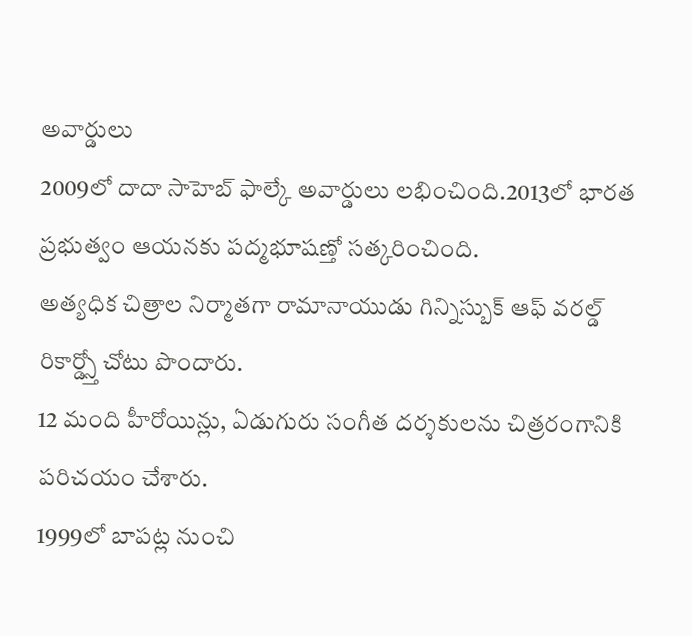అవార్డులు
2009లో దాదా సాహెబ్ ఫాల్కే అవార్డులు లభించింది.2013లో భారత ప్రభుత్వం ఆయనకు పద్మభూషణ్తో సత్కరించింది.
అత్యధిక చిత్రాల నిర్మాతగా రామానాయుడు గిన్నిస్బుక్ ఆఫ్ వరల్డ్ రికార్డ్స్తో చోటు పొందారు.
12 మంది హీరోయిన్లు, ఏడుగురు సంగీత దర్శకులను చిత్రరంగానికి పరిచయం చేశారు.
1999లో బాపట్ల నుంచి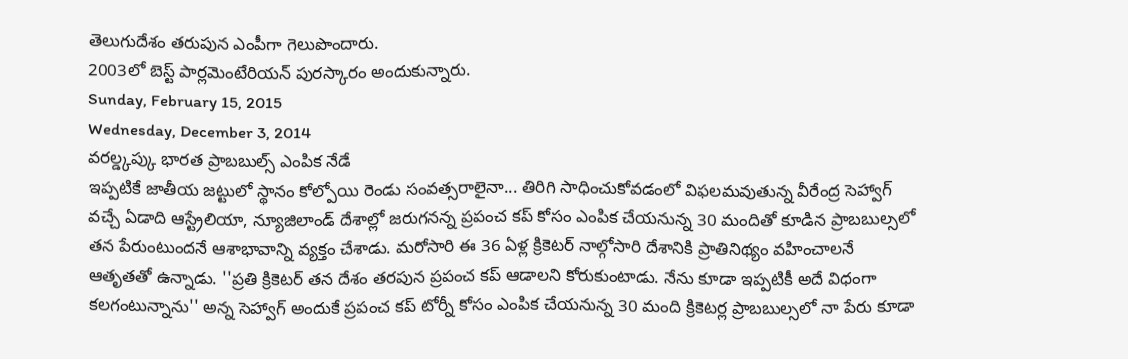తెలుగుదేశం తరుపున ఎంపీగా గెలుపొందారు.
2003లో బెస్ట్ పార్లమెంటేరియన్ పురస్కారం అందుకున్నారు.
Sunday, February 15, 2015
Wednesday, December 3, 2014
వరల్డ్కప్కు భారత ప్రాబబుల్స్ ఎంపిక నేడే
ఇప్పటికే జాతీయ జట్టులో స్థానం కోల్పోయి రెండు సంవత్సరాలైనా... తిరిగి సాధించుకోవడంలో విఫలమవుతున్న వీరేంద్ర సెహ్వాగ్ వచ్చే ఏడాది ఆస్ట్రేలియా, న్యూజిలాండ్ దేశాల్లో జరుగనన్న ప్రపంచ కప్ కోసం ఎంపిక చేయనున్న 30 మందితో కూడిన ప్రాబబుల్సలో తన పేరుంటుందనే ఆశాభావాన్ని వ్యక్తం చేశాడు. మరోసారి ఈ 36 ఏళ్ల క్రికెటర్ నాల్గోసారి దేశానికి ప్రాతినిథ్యం వహించాలనే ఆతృతతో ఉన్నాడు. ''ప్రతి క్రికెటర్ తన దేశం తరపున ప్రపంచ కప్ ఆడాలని కోరుకుంటాడు. నేను కూడా ఇప్పటికీ అదే విధంగా కలగంటున్నాను'' అన్న సెహ్వాగ్ అందుకే ప్రపంచ కప్ టోర్నీ కోసం ఎంపిక చేయనున్న 30 మంది క్రికెటర్ల ప్రాబబుల్సలో నా పేరు కూడా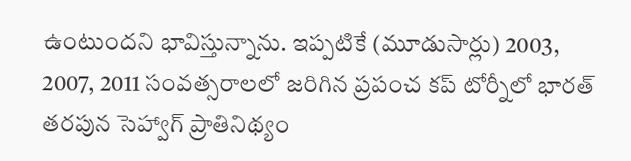ఉంటుందని భావిస్తున్నాను. ఇప్పటికే (మూడుసార్లు) 2003, 2007, 2011 సంవత్సరాలలో జరిగిన ప్రపంచ కప్ టోర్నీలో భారత్ తరపున సెహ్వాగ్ ప్రాతినిథ్యం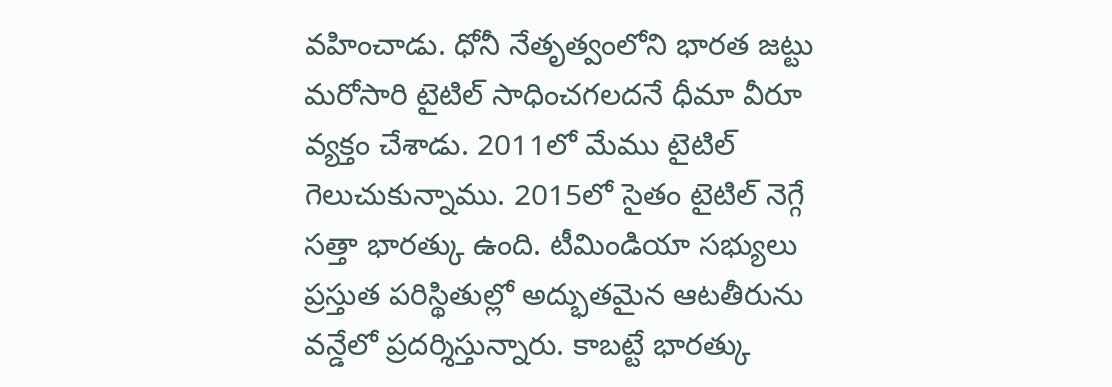వహించాడు. ధోనీ నేతృత్వంలోని భారత జట్టు మరోసారి టైటిల్ సాధించగలదనే ధీమా వీరూ వ్యక్తం చేశాడు. 2011లో మేము టైటిల్ గెలుచుకున్నాము. 2015లో సైతం టైటిల్ నెగ్గే సత్తా భారత్కు ఉంది. టీమిండియా సభ్యులు ప్రస్తుత పరిస్థితుల్లో అద్భుతమైన ఆటతీరును వన్డేలో ప్రదర్శిస్తున్నారు. కాబట్టే భారత్కు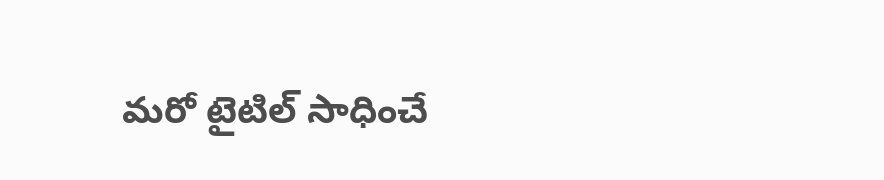మరో టైటిల్ సాధించే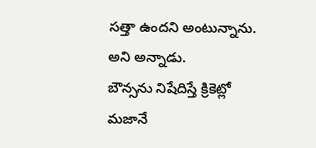సత్తా ఉందని అంటున్నాను. అని అన్నాడు.
బౌన్సను నిషేదిస్తే క్రికెట్లో మజానే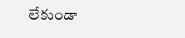లేకుండా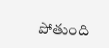పోతుంది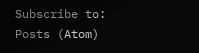Subscribe to:
Posts (Atom)